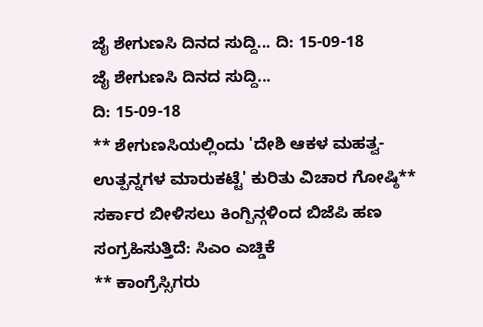ಜೈ ಶೇಗುಣಸಿ ದಿನದ ಸುದ್ದಿ... ದಿ: 15-09-18
ಜೈ ಶೇಗುಣಸಿ ದಿನದ ಸುದ್ದಿ...
ದಿ: 15-09-18
** ಶೇಗುಣಸಿಯಲ್ಲಿಂದು 'ದೇಶಿ ಆಕಳ ಮಹತ್ವ-ಉತ್ಪನ್ನಗಳ ಮಾರುಕಟ್ಟೆ' ಕುರಿತು ವಿಚಾರ ಗೋಷ್ಠಿ** ಸರ್ಕಾರ ಬೀಳಿಸಲು ಕಿಂಗ್ಪಿನ್ಗಳಿಂದ ಬಿಜೆಪಿ ಹಣ ಸಂಗ್ರಹಿಸುತ್ತಿದೆ: ಸಿಎಂ ಎಚ್ಡಿಕೆ
** ಕಾಂಗ್ರೆಸ್ಸಿಗರು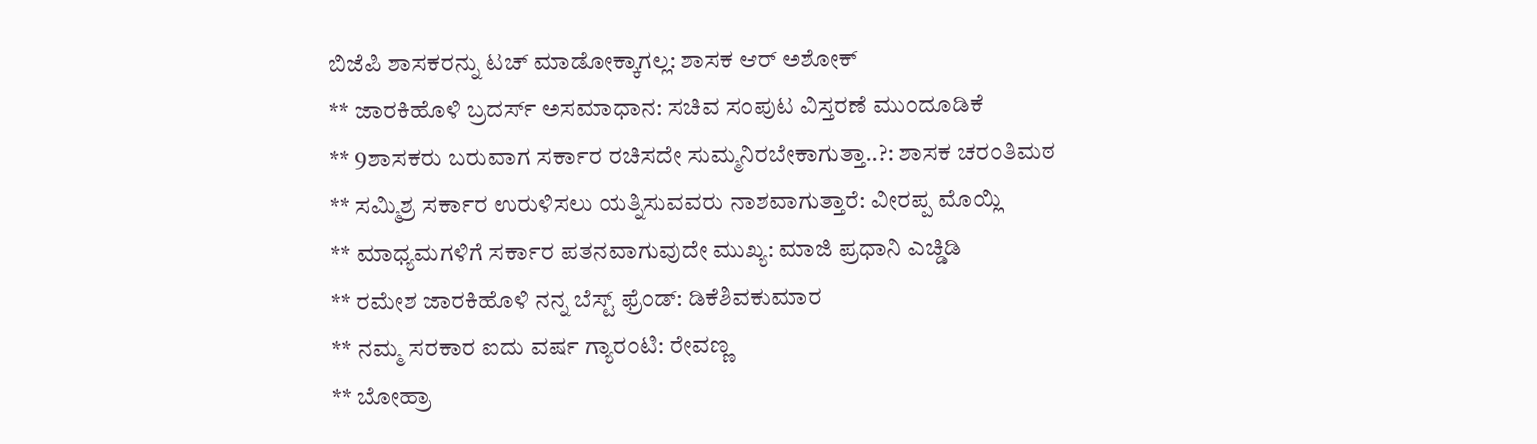ಬಿಜೆಪಿ ಶಾಸಕರನ್ನು ಟಚ್ ಮಾಡೋಕ್ಕಾಗಲ್ಲ: ಶಾಸಕ ಆರ್ ಅಶೋಕ್
** ಜಾರಕಿಹೊಳಿ ಬ್ರದರ್ಸ್ ಅಸಮಾಧಾನ: ಸಚಿವ ಸಂಪುಟ ವಿಸ್ತರಣೆ ಮುಂದೂಡಿಕೆ
** 9ಶಾಸಕರು ಬರುವಾಗ ಸರ್ಕಾರ ರಚಿಸದೇ ಸುಮ್ಮನಿರಬೇಕಾಗುತ್ತಾ..?: ಶಾಸಕ ಚರಂತಿಮಠ
** ಸಮ್ಮಿಶ್ರ ಸರ್ಕಾರ ಉರುಳಿಸಲು ಯತ್ನಿಸುವವರು ನಾಶವಾಗುತ್ತಾರೆ: ವೀರಪ್ಪ ಮೊಯ್ಲಿ
** ಮಾಧ್ಯಮಗಳಿಗೆ ಸರ್ಕಾರ ಪತನವಾಗುವುದೇ ಮುಖ್ಯ: ಮಾಜಿ ಪ್ರಧಾನಿ ಎಚ್ಡಿಡಿ
** ರಮೇಶ ಜಾರಕಿಹೊಳಿ ನನ್ನ ಬೆಸ್ಟ್ ಫ್ರೆಂಡ್: ಡಿಕೆಶಿವಕುಮಾರ
** ನಮ್ಮ ಸರಕಾರ ಐದು ವರ್ಷ ಗ್ಯಾರಂಟಿ: ರೇವಣ್ಣ
** ಬೋಹ್ರಾ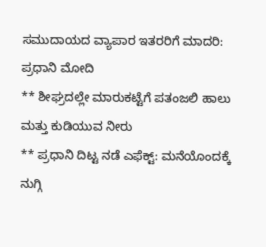ಸಮುದಾಯದ ವ್ಯಾಪಾರ ಇತರರಿಗೆ ಮಾದರಿ: ಪ್ರಧಾನಿ ಮೋದಿ
** ಶೀಘ್ರದಲ್ಲೇ ಮಾರುಕಟ್ಟೆಗೆ ಪತಂಜಲಿ ಹಾಲು ಮತ್ತು ಕುಡಿಯುವ ನೀರು
** ಪ್ರಧಾನಿ ದಿಟ್ಟ ನಡೆ ಎಫೆಕ್ಟ್: ಮನೆಯೊಂದಕ್ಕೆ ನುಗ್ಗಿ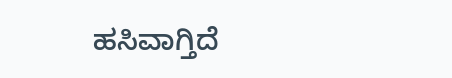ಹಸಿವಾಗ್ತಿದೆ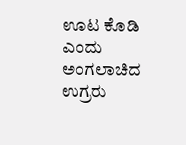ಊಟ ಕೊಡಿ ಎಂದು ಅಂಗಲಾಚಿದ ಉಗ್ರರು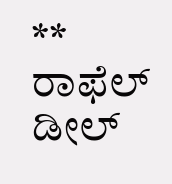** ರಾಫೆಲ್ ಡೀಲ್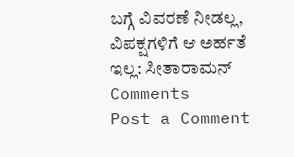ಬಗ್ಗೆ ವಿವರಣೆ ನೀಡಲ್ಲ, ವಿಪಕ್ಷಗಳಿಗೆ ಆ ಅರ್ಹತೆ ಇಲ್ಲ: ಸೀತಾರಾಮನ್
Comments
Post a Comment